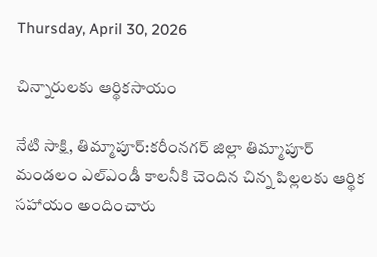Thursday, April 30, 2026

చిన్నారులకు ఆర్థికసాయం

నేటి సాక్షి, తిమ్మాపూర్:కరీంనగర్ జిల్లా తిమ్మాపూర్ మండలం ఎల్ఎండీ కాలనీకి చెందిన చిన్న పిల్లలకు ఆర్థిక సహాయం అందించారు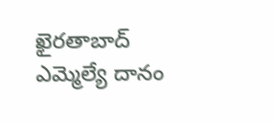ఖైరతాబాద్ ఎమ్మెల్యే దానం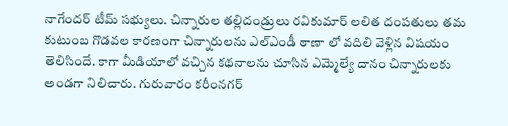నాగేందర్ టీమ్ సభ్యులు. చిన్నారుల తల్లిదండ్రులు రవికుమార్ లలిత దంపతులు తమ కుటుంబ గొడవల కారణంగా చిన్నారులను ఎల్ఎండీ ఠాణా లో వదిలి వెళ్లిన విషయం తెలిసిందే. కాగా మీడియాలో వచ్చిన కథనాలను చూసిన ఎమ్మెల్యే దానం చిన్నారులకు అండగా నిలిచారు. గురువారం కరీంనగర్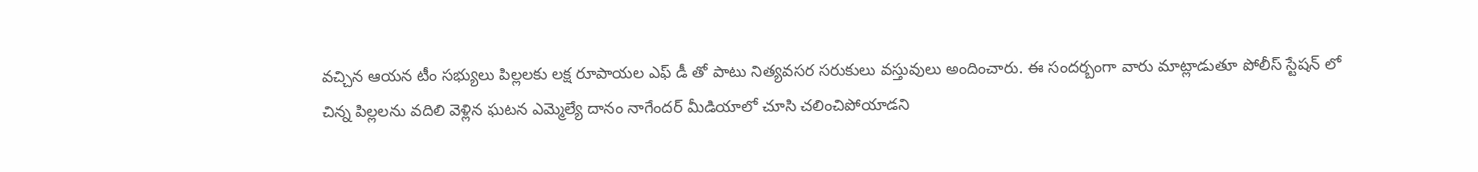వచ్చిన ఆయన టీం సభ్యులు పిల్లలకు లక్ష రూపాయల ఎఫ్ డీ తో పాటు నిత్యవసర సరుకులు వస్తువులు అందించారు. ఈ సందర్బంగా వారు మాట్లాడుతూ పోలీస్ స్టేషన్ లో చిన్న పిల్లలను వదిలి వెళ్లిన ఘటన ఎమ్మెల్యే దానం నాగేందర్ మీడియాలో చూసి చలించిపోయాడని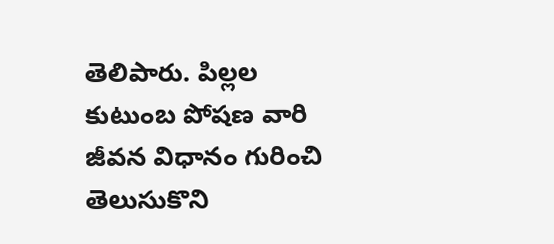తెలిపారు. పిల్లల కుటుంబ పోషణ వారి జీవన విధానం గురించి తెలుసుకొని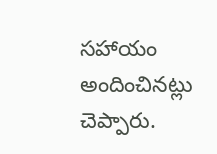సహాయం అందించినట్లు చెప్పారు.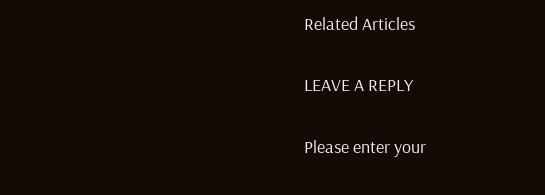Related Articles

LEAVE A REPLY

Please enter your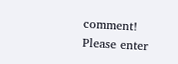comment!
Please enter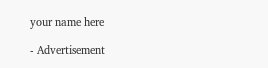your name here

- Advertisement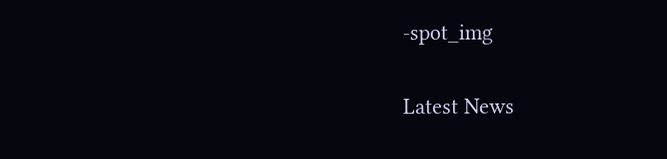-spot_img

Latest News